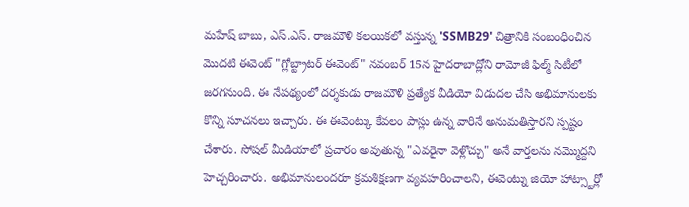మహేష్ బాబు, ఎస్.ఎస్. రాజమౌళి కలయికలో వస్తున్న 'SSMB29' చిత్రానికి సంబంధించిన మొదటి ఈవెంట్ "గ్లోబ్ట్రాటర్ ఈవెంట్" నవంబర్ 15న హైదరాబాద్లోని రామోజీ ఫిల్మ్ సిటీలో జరగనుంది. ఈ నేపథ్యంలో దర్శకుడు రాజమౌళి ప్రత్యేక వీడియో విడుదల చేసి అభిమానులకు కొన్ని సూచనలు ఇచ్చారు. ఈ ఈవెంట్కు కేవలం పాస్లు ఉన్న వారినే అనుమతిస్తారని స్పష్టం చేశారు. సోషల్ మీడియాలో ప్రచారం అవుతున్న "ఎవరైనా వెళ్లొచ్చు" అనే వార్తలను నమ్మొద్దని హెచ్చరించారు. అభిమానులందరూ క్రమశిక్షణగా వ్యవహరించాలని, ఈవెంట్ను జియో హాట్స్టార్లో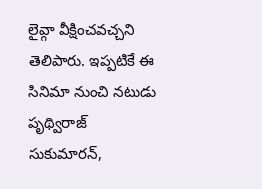లైవ్గా వీక్షించవచ్చని తెలిపారు. ఇప్పటికే ఈ సినిమా నుంచి నటుడు పృథ్విరాజ్ సుకుమారన్,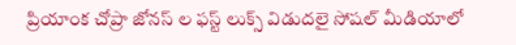ప్రియాంక చోప్రా జోనస్ ల ఫస్ట్ లుక్స్ విడుదలై సోషల్ మీడియాలో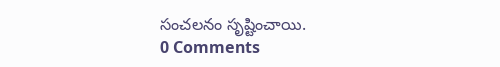సంచలనం సృష్టించాయి.
0 Comments